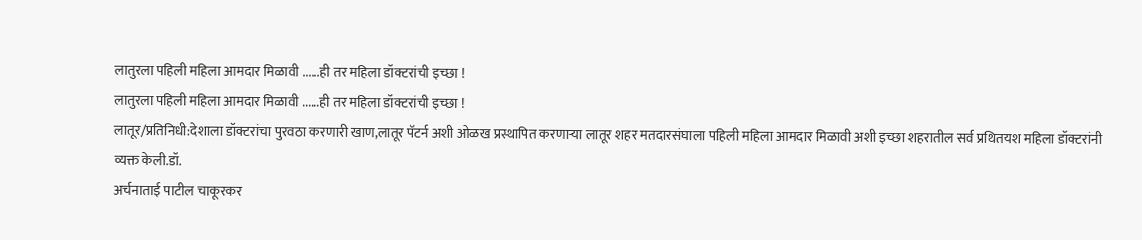लातुरला पहिली महिला आमदार मिळावी ......ही तर महिला डॉक्टरांची इच्छा !
लातुरला पहिली महिला आमदार मिळावी ......ही तर महिला डॉक्टरांची इच्छा !
लातूर/प्रतिनिधी:देशाला डॉक्टरांचा पुरवठा करणारी खाण,लातूर पॅटर्न अशी ओळख प्रस्थापित करणाऱ्या लातूर शहर मतदारसंघाला पहिली महिला आमदार मिळावी अशी इच्छा शहरातील सर्व प्रथितयश महिला डॉक्टरांनी व्यक्त केली.डॉ.
अर्चनाताई पाटील चाकूरकर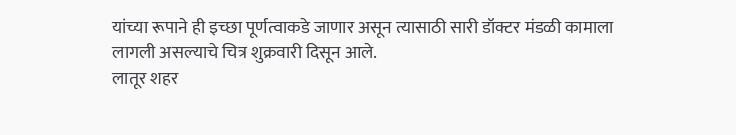यांच्या रूपाने ही इच्छा पूर्णत्वाकडे जाणार असून त्यासाठी सारी डॉक्टर मंडळी कामाला लागली असल्याचे चित्र शुक्रवारी दिसून आले.
लातूर शहर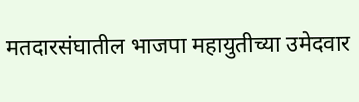मतदारसंघातील भाजपा महायुतीच्या उमेदवार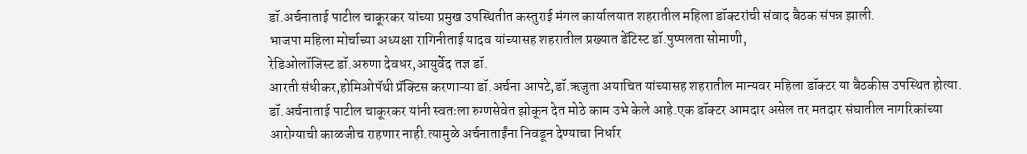डॉ.अर्चनाताई पाटील चाकूरकर यांच्या प्रमुख उपस्थितीत कस्तुराई मंगल कार्यालयात शहरातील महिला डॉक्टरांची संवाद बैठक संपन्न झाली.
भाजपा महिला मोर्चाच्या अध्यक्षा रागिनीताई यादव यांच्यासह शहरातील प्रख्यात डेंटिस्ट डॉ.पुष्पलता सोमाणी,
रेडिओलॉजिस्ट डॉ.अरुणा देवधर,आयुर्वेद तज्ञ डॉ.
आरती संधीकर,होमिओपॅथी प्रॅक्टिस करणाऱ्या डॉ.अर्चना आपटे,डॉ.ऋजुता अयाचित यांच्यासह शहरातील मान्यवर महिला डॉक्टर या बैठकीस उपस्थित होत्या.
डॉ.अर्चनाताई पाटील चाकूरकर यांनी स्वतःला रुग्णसेवेत झोकून देत मोठे काम उभे केले आहे.एक डॉक्टर आमदार असेल तर मतदार संघातील नागरिकांच्या आरोग्याची काळजीच राहणार नाही.त्यामुळे अर्चनाताईंना निवडून देण्याचा निर्धार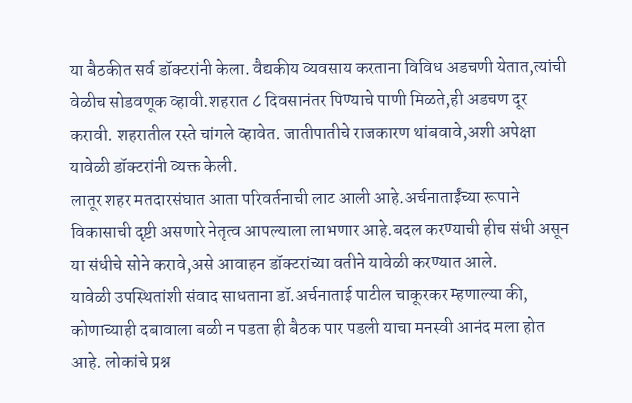या बैठकीत सर्व डॉक्टरांनी केला. वैद्यकीय व्यवसाय करताना विविध अडचणी येतात,त्यांची वेळीच सोडवणूक व्हावी.शहरात ८ दिवसानंतर पिण्याचे पाणी मिळते,ही अडचण दूर करावी. शहरातील रस्ते चांगले व्हावेत. जातीपातीचे राजकारण थांबवावे,अशी अपेक्षा यावेळी डॉक्टरांनी व्यक्त केली.
लातूर शहर मतदारसंघात आता परिवर्तनाची लाट आली आहे.अर्चनाताईंच्या रूपाने विकासाची दृष्टी असणारे नेतृत्व आपल्याला लाभणार आहे.बदल करण्याची हीच संधी असून या संधीचे सोने करावे,असे आवाहन डॉक्टरांच्या वतीने यावेळी करण्यात आले.
यावेळी उपस्थितांशी संवाद साधताना डॉ.अर्चनाताई पाटील चाकूरकर म्हणाल्या की, कोणाच्याही दबावाला बळी न पडता ही बैठक पार पडली याचा मनस्वी आनंद मला होत आहे. लोकांचे प्रश्न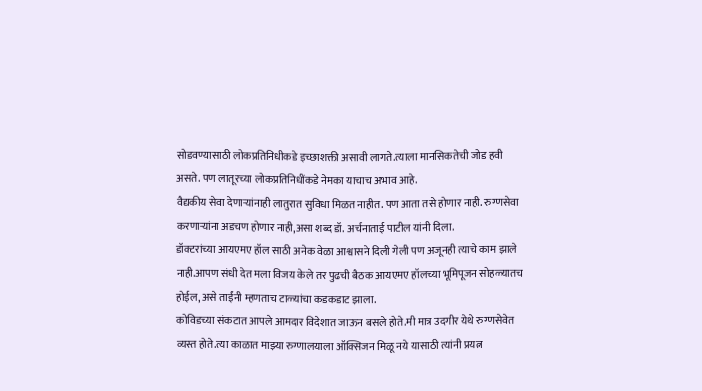सोडवण्यासाठी लोकप्रतिनिधीकडे इच्छाशक्ती असावी लागते.त्याला मानसिकतेची जोड हवी असते. पण लातूरच्या लोकप्रतिनिधींकडे नेमका याचाच अभाव आहे.
वैद्यकीय सेवा देणाऱ्यांनाही लातुरात सुविधा मिळत नाहीत. पण आता तसे होणार नाही. रुग्णसेवा करणाऱ्यांना अडचण होणार नाही,असा शब्द डॉ. अर्चनाताई पाटील यांनी दिला.
डॉक्टरांच्या आयएमए हॉल साठी अनेक वेळा आश्वासने दिली गेली पण अजूनही त्याचे काम झाले नाही.आपण संधी देत मला विजय केले तर पुढची बैठक आयएमए हॉलच्या भूमिपूजन सोहळ्यातच होईल, असे ताईंनी म्हणताच टाळ्यांचा कडकडाट झाला.
कोविडच्या संकटात आपले आमदार विदेशात जाऊन बसले होते.मी मात्र उदगीर येथे रुग्णसेवेत व्यस्त होते.त्या काळात माझ्या रुग्णालयाला ऑक्सिजन मिळू नये यासाठी त्यांनी प्रयत्न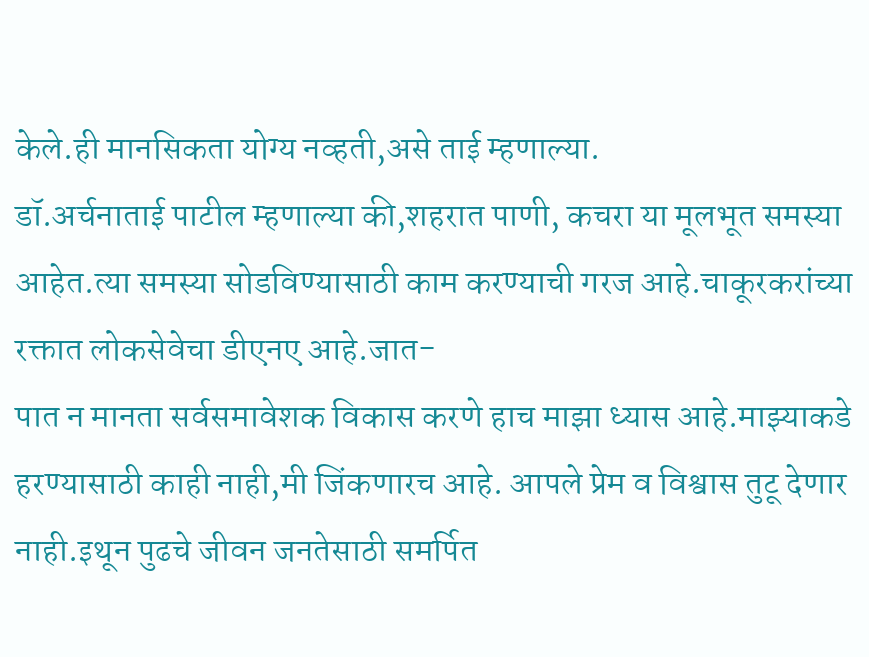केले.ही मानसिकता योग्य नव्हती,असे ताई म्हणाल्या.
डॉ.अर्चनाताई पाटील म्हणाल्या की,शहरात पाणी, कचरा या मूलभूत समस्या आहेत.त्या समस्या सोडविण्यासाठी काम करण्याची गरज आहे.चाकूरकरांच्या रक्तात लोकसेवेचा डीएनए आहे.जात-
पात न मानता सर्वसमावेशक विकास करणे हाच माझा ध्यास आहे.माझ्याकडे हरण्यासाठी काही नाही,मी जिंकणारच आहे. आपले प्रेम व विश्वास तुटू देणार नाही.इथून पुढचे जीवन जनतेसाठी समर्पित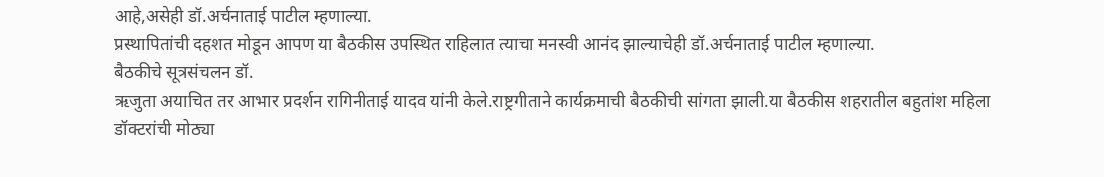आहे,असेही डॉ.अर्चनाताई पाटील म्हणाल्या.
प्रस्थापितांची दहशत मोडून आपण या बैठकीस उपस्थित राहिलात त्याचा मनस्वी आनंद झाल्याचेही डॉ.अर्चनाताई पाटील म्हणाल्या.
बैठकीचे सूत्रसंचलन डॉ.
ऋजुता अयाचित तर आभार प्रदर्शन रागिनीताई यादव यांनी केले.राष्ट्रगीताने कार्यक्रमाची बैठकीची सांगता झाली.या बैठकीस शहरातील बहुतांश महिला डॉक्टरांची मोठ्या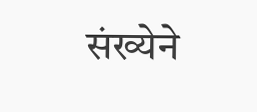संख्येने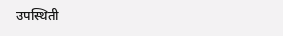उपस्थिती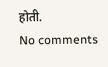होती.
No comments